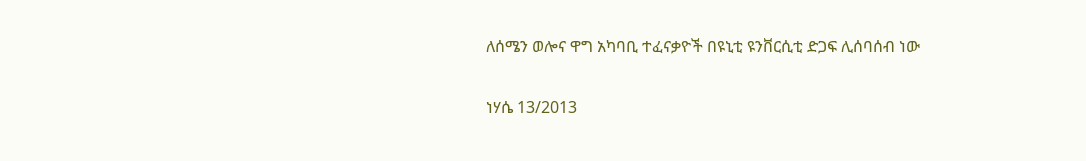ለሰሜን ወሎና ዋግ አካባቢ ተፈናቃዮች በዩኒቲ ዩንቨርሲቲ ድጋፍ ሊሰባሰብ ነው

ነሃሴ 13/2013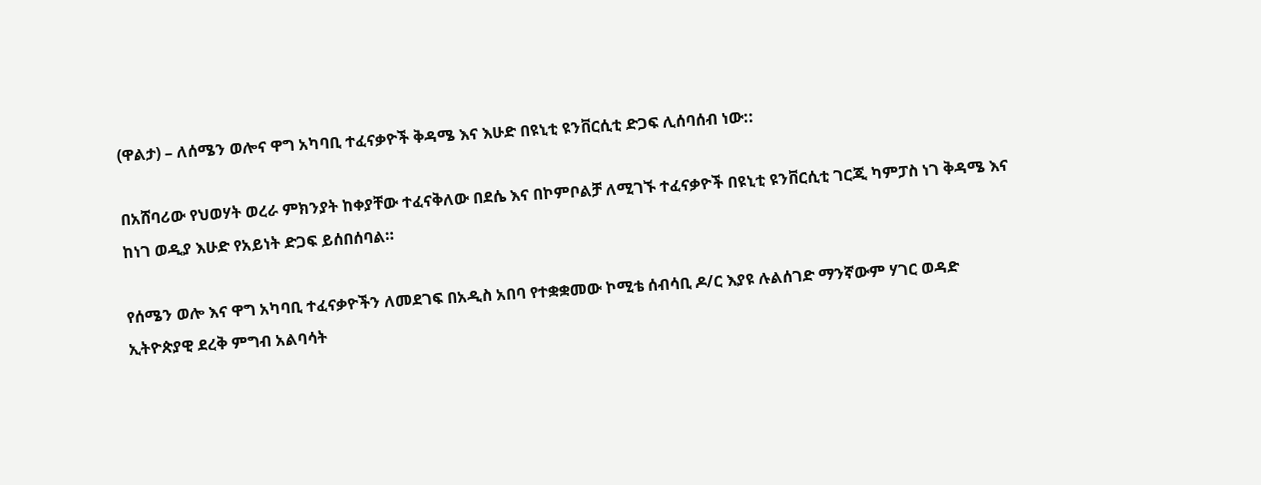(ዋልታ) – ለሰሜን ወሎና ዋግ አካባቢ ተፈናቃዮች ቅዳሜ እና እሁድ በዩኒቲ ዩንቨርሲቲ ድጋፍ ሊሰባሰብ ነው::

በአሸባሪው የህወሃት ወረራ ምክንያት ከቀያቸው ተፈናቅለው በደሴ እና በኮምቦልቻ ለሚገኙ ተፈናቃዮች በዩኒቲ ዩንቨርሲቲ ገርጂ ካምፓስ ነገ ቅዳሜ እና ከነገ ወዲያ እሁድ የአይነት ድጋፍ ይሰበሰባል።

የሰሜን ወሎ እና ዋግ አካባቢ ተፈናቃዮችን ለመደገፍ በአዲስ አበባ የተቋቋመው ኮሚቴ ሰብሳቢ ዶ/ር እያዩ ሉልሰገድ ማንኛውም ሃገር ወዳድ ኢትዮጵያዊ ደረቅ ምግብ አልባሳት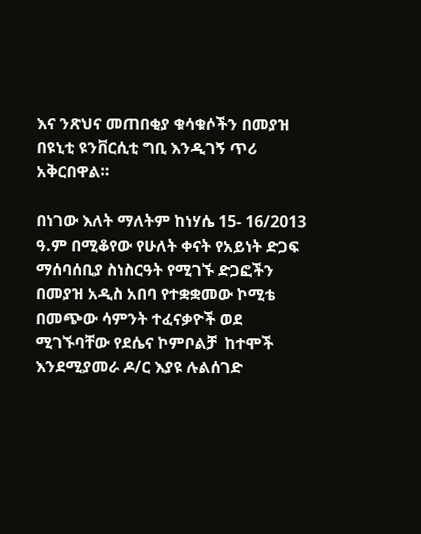እና ንጽህና መጠበቂያ ቁሳቁሶችን በመያዝ በዩኒቲ ዩንቨርሲቲ ግቢ እንዲገኝ ጥሪ አቅርበዋል።

በነገው እለት ማለትም ከነሃሴ 15- 16/2013 ዓ.ም በሚቆየው የሁለት ቀናት የአይነት ድጋፍ ማሰባሰቢያ ስነስርዓት የሚገኙ ድጋፎችን በመያዝ አዲስ አበባ የተቋቋመው ኮሚቴ በመጭው ሳምንት ተፈናቃዮች ወደ ሚገኙባቸው የደሴና ኮምቦልቻ  ከተሞች እንደሚያመራ ዶ/ር እያዩ ሉልሰገድ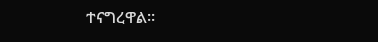ተናግረዋል።